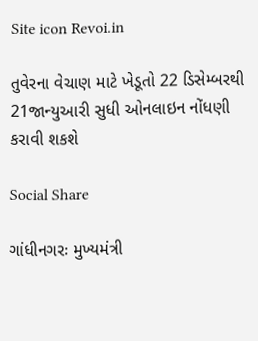Site icon Revoi.in

તુવેરના વેચાણ માટે ખેડૂતો 22 ડિસેમ્બરથી 21જાન્યુઆરી સુધી ઓનલાઇન નોંધણી કરાવી શકશે

Social Share

ગાંધીનગરઃ મુખ્યમંત્રી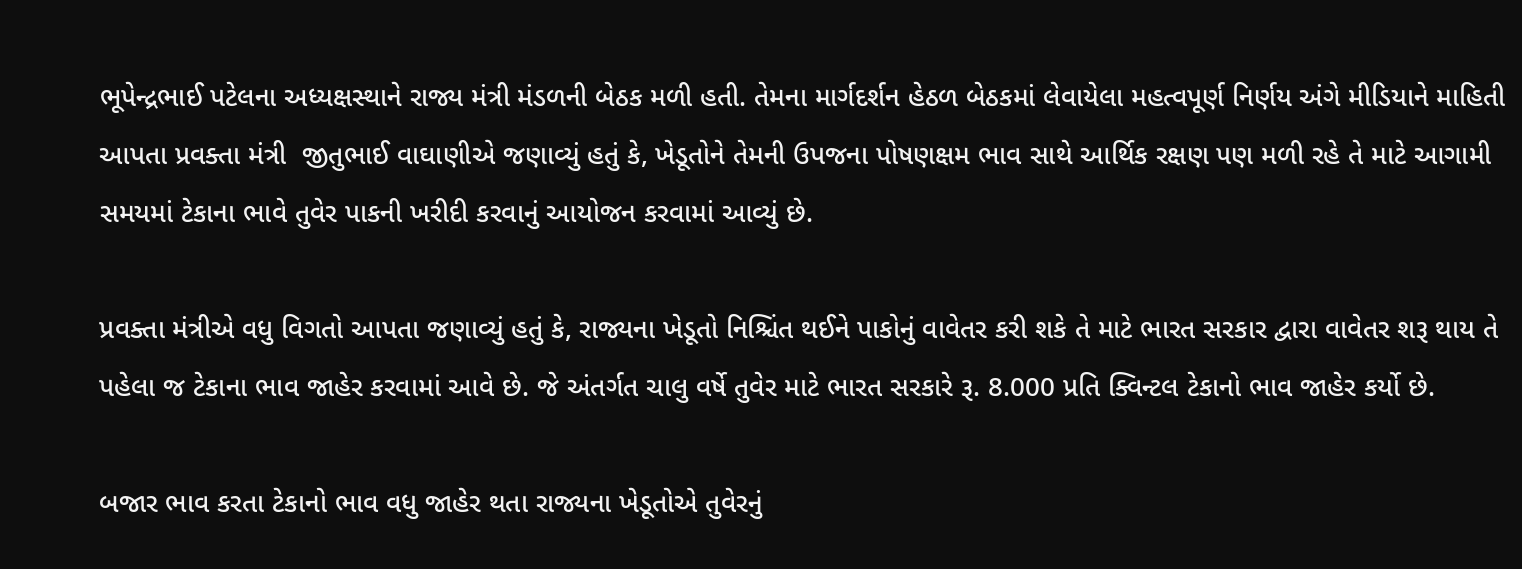ભૂપેન્દ્રભાઈ પટેલના અધ્યક્ષસ્થાને રાજ્ય મંત્રી મંડળની બેઠક મળી હતી. તેમના માર્ગદર્શન હેઠળ બેઠકમાં લેવાયેલા મહત્વપૂર્ણ નિર્ણય અંગે મીડિયાને માહિતી આપતા પ્રવક્તા મંત્રી  જીતુભાઈ વાઘાણીએ જણાવ્યું હતું કે, ખેડૂતોને તેમની ઉપજના પોષણક્ષમ ભાવ સાથે આર્થિક રક્ષણ પણ મળી રહે તે માટે આગામી સમયમાં ટેકાના ભાવે તુવેર પાકની ખરીદી કરવાનું આયોજન કરવામાં આવ્યું છે.

પ્રવક્તા મંત્રીએ વધુ વિગતો આપતા જણાવ્યું હતું કે, રાજ્યના ખેડૂતો નિશ્ચિંત થઈને પાકોનું વાવેતર કરી શકે તે માટે ભારત સરકાર દ્વારા વાવેતર શરૂ થાય તે પહેલા જ ટેકાના ભાવ જાહેર કરવામાં આવે છે. જે અંતર્ગત ચાલુ વર્ષે તુવેર માટે ભારત સરકારે રૂ. 8.000 પ્રતિ ક્વિન્ટલ ટેકાનો ભાવ જાહેર કર્યો છે.

બજાર ભાવ કરતા ટેકાનો ભાવ વધુ જાહેર થતા રાજ્યના ખેડૂતોએ તુવેરનું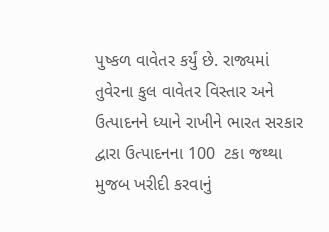પુષ્કળ વાવેતર કર્યું છે. રાજ્યમાં તુવેરના કુલ વાવેતર વિસ્તાર અને ઉત્પાદનને ધ્યાને રાખીને ભારત સરકાર દ્વારા ઉત્પાદનના 100  ટકા જથ્થા મુજબ ખરીદી કરવાનું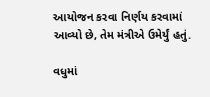આયોજન કરવા નિર્ણય કરવામાં આવ્યો છે, તેમ મંત્રીએ ઉમેર્યું હતું.

વધુમાં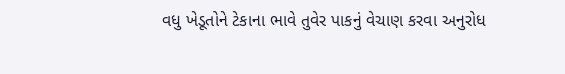વધુ ખેડૂતોને ટેકાના ભાવે તુવેર પાકનું વેચાણ કરવા અનુરોધ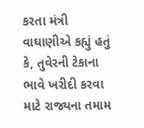કરતા મંત્રી  વાઘાણીએ કહ્યું હતું કે, તુવેરની ટેકાના ભાવે ખરીદી કરવા માટે રાજ્યના તમામ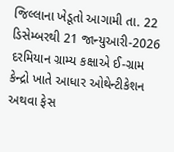જિલ્લાના ખેડૂતો આગામી તા. 22 ડિસેમ્બરથી 21 જાન્યુઆરી-2026 દરમિયાન ગ્રામ્ય કક્ષાએ ઈ-ગ્રામ કેન્દ્રો ખાતે આધાર ઓથેન્ટીકેશન અથવા ફેસ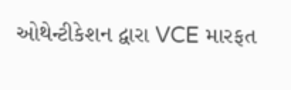ઓથેન્ટીકેશન દ્વારા VCE મારફત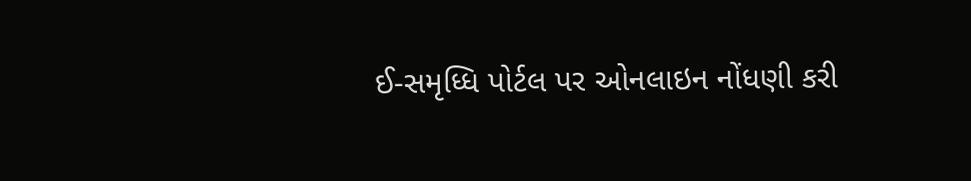ઈ-સમૃધ્ધિ પોર્ટલ પર ઓનલાઇન નોંધણી કરી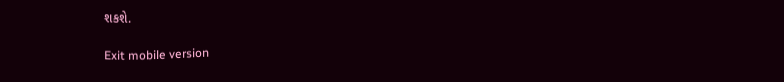શકશે.

Exit mobile version